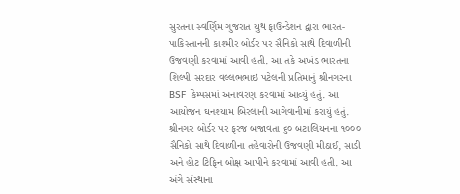સુરતના સ્વર્ણિમ ગુજરાત યુથ ફાઉન્ડેશન દ્વારા ભારત- પાકિસ્તાનની કાશ્મીર બોર્ડર પર સૈનિકો સાથે દિવાળીની ઉજવણી કરવામાં આવી હતી. આ તકે અખંડ ભારતના શિલ્પી સરદાર વલ્લભભાઇ પટેલની પ્રતિમાનું શ્રીનગરના BSF કેમ્પસમાં અનાવરણ કરવામાં આવ્યું હતું. આ આયોજન ઘનશ્યામ બિરલાની આગેવાનીમાં કરાયું હતું. શ્રીનગર બોર્ડર પર ફરજ બજાવતા ૬૦ બટાલિયનના ૧૦૦૦ સૈનિકો સાથે દિવાળીના તહેવારોની ઉજવણી મીઠાઈ, સાડી અને હોટ ટિફિન બોક્ષ આપીને કરવામાં આવી હતી. આ અંગે સંસ્થાના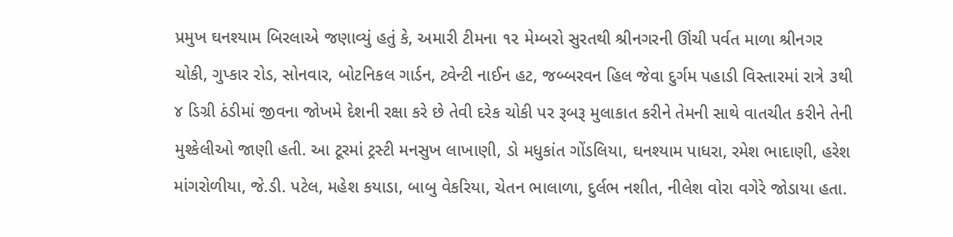પ્રમુખ ઘનશ્યામ બિરલાએ જણાવ્યું હતું કે, અમારી ટીમના ૧૨ મેમ્બરો સુરતથી શ્રીનગરની ઊંચી પર્વત માળા શ્રીનગર ચોકી, ગુપ્કાર રોડ, સોનવાર, બોટનિકલ ગાર્ડન, ટ્વેન્ટી નાઈન હટ, જબ્બરવન હિલ જેવા દુર્ગમ પહાડી વિસ્તારમાં રાત્રે ૩થી ૪ ડિગ્રી ઠંડીમાં જીવના જોખમે દેશની રક્ષા કરે છે તેવી દરેક ચોકી પર રૂબરૂ મુલાકાત કરીને તેમની સાથે વાતચીત કરીને તેની મુશ્કેલીઓ જાણી હતી. આ ટૂરમાં ટ્રસ્ટી મનસુખ લાખાણી, ડો મધુકાંત ગોંડલિયા, ઘનશ્યામ પાધરા, રમેશ ભાદાણી, હરેશ માંગરોળીયા, જે.ડી. પટેલ, મહેશ કયાડા, બાબુ વેકરિયા, ચેતન ભાલાળા, દુર્લભ નશીત, નીલેશ વોરા વગેરે જોડાયા હતા.